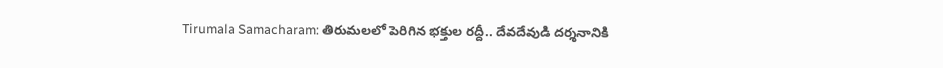Tirumala Samacharam: తిరుమలలో పెరిగిన భక్తుల రద్దీ.. దేవదేవుడి దర్శనానికి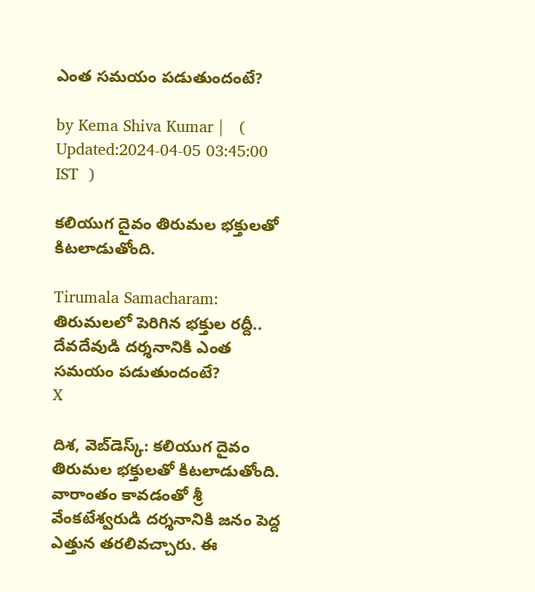ఎంత సమయం పడుతుందంటే?

by Kema Shiva Kumar |   (  Updated:2024-04-05 03:45:00  IST  )

కలియుగ దైవం తిరుమల భక్తులతో కిటలాడుతోంది.

Tirumala Samacharam: తిరుమలలో పెరిగిన భక్తుల రద్దీ.. దేవదేవుడి దర్శనానికి ఎంత సమయం పడుతుందంటే?
X

దిశ, వెబ్‌డెస్క్: కలియుగ దైవం తిరుమల భక్తులతో కిటలాడుతోంది. వారాంతం కావడంతో శ్రీ వేంకటేశ్వరుడి దర్శనానికి జనం పెద్ద ఎత్తున తరలివచ్చారు. ఈ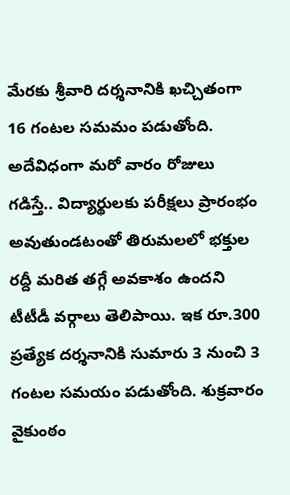మేరకు శ్రీవారి దర్శనానికి ఖచ్చితంగా 16 గంటల సమమం పడుతోంది. అదేవిధంగా మరో వారం రోజులు గడిస్తే.. విద్యార్థులకు పరీక్షలు ప్రారంభం అవుతుండటంతో తిరుమలలో భక్తుల రద్దీ మరిత తగ్గే అవకాశం ఉందని టీటీడీ వర్గాలు తెలిపాయి. ఇక రూ.300 ప్రత్యేక దర్శనానికి సుమారు 3 నుంచి 3 గంటల సమయం పడుతోంది. శుక్రవారం వైకుంఠం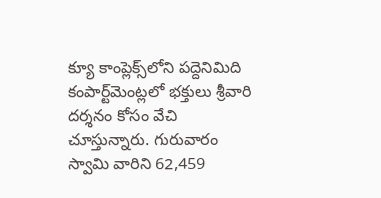క్యూ కాంప్లెక్స్‌లోని పద్దెనిమిది కంపార్ట్‌మెంట్లలో భక్తులు శ్రీవారి దర్శనం కోసం వేచి చూస్తున్నారు. గురువారం స్వామి వారిని 62,459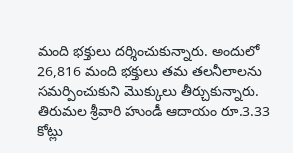మంది భక్తులు దర్శించుకున్నారు. అందులో 26,816 మంది భక్తులు తమ తలనీలాలను సమర్పించుకుని మొక్కులు తీర్చుకున్నారు. తిరుమల శ్రీవారి హుండీ ఆదాయం రూ.3.33 కోట్లు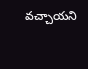వచ్చాయని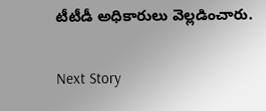టీటీడీ అధికారులు వెల్లడించారు.

Next Story